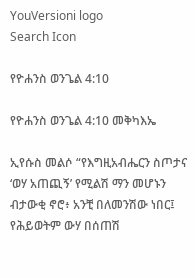YouVersioni logo
Search Icon

የዮሐንስ ወንጌል 4:10

የዮሐንስ ወንጌል 4:10 መቅካእኤ

ኢየሱስ መልሶ “የእግዚአብሔርን ስጦታና ‘ወሃ አጠጪኝ’ የሚልሽ ማን መሆኑን ብታውቂ ኖሮ፥ አንቺ በለመንሽው ነበር፤ የሕይወትም ውሃ በሰጠሽ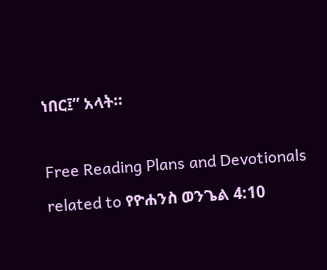ነበር፤” አላት።

Free Reading Plans and Devotionals related to የዮሐንስ ወንጌል 4:10